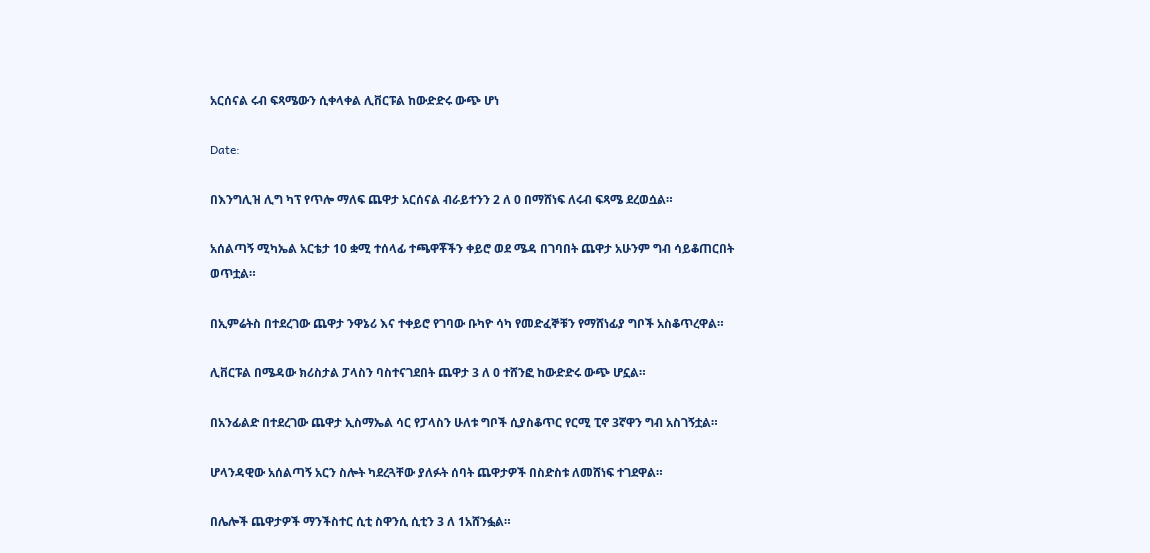አርሰናል ሩብ ፍጻሜውን ሲቀላቀል ሊቨርፑል ከውድድሩ ውጭ ሆነ

Date:

በእንግሊዝ ሊግ ካፕ የጥሎ ማለፍ ጨዋታ አርሰናል ብራይተንን 2 ለ 0 በማሸነፍ ለሩብ ፍጻሜ ደረወሷል።

አሰልጣኝ ሚካኤል አርቴታ 10 ቋሚ ተሰላፊ ተጫዋቾችን ቀይሮ ወደ ሜዳ በገባበት ጨዋታ አሁንም ግብ ሳይቆጠርበት ወጥቷል።

በኢምሬትስ በተደረገው ጨዋታ ንዋኔሪ እና ተቀይሮ የገባው ቡካዮ ሳካ የመድፈኞቹን የማሸነፊያ ግቦች አስቆጥረዋል።

ሊቨርፑል በሜዳው ክሪስታል ፓላስን ባስተናገደበት ጨዋታ 3 ለ 0 ተሸንፎ ከውድድሩ ውጭ ሆኗል።

በአንፊልድ በተደረገው ጨዋታ ኢስማኤል ሳር የፓላስን ሁለቱ ግቦች ሲያስቆጥር የርሚ ፒኖ 3ኛዋን ግብ አስገኝቷል።

ሆላንዳዊው አሰልጣኝ አርን ስሎት ካደረጓቸው ያለፉት ሰባት ጨዋታዎች በስድስቱ ለመሸነፍ ተገደዋል።

በሌሎች ጨዋታዎች ማንችስተር ሲቲ ስዋንሲ ሲቲን 3 ለ 1አሸንፏል።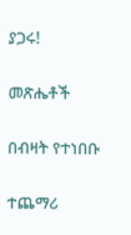ያጋሩ!

መጽሔቶች

በብዛት የተነበቡ

ተጨማሪ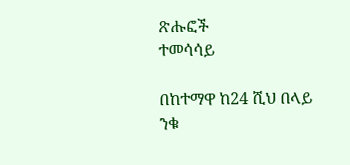ጽሑፎች
ተመሳሳይ

በከተማዋ ከ24 ሺህ በላይ ንቁ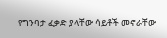የግንባታ ፈቃድ ያላቸው ሳይቶች መኖራቸው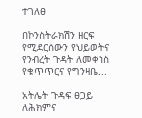ተገለፀ

በኮንስትራክሽን ዘርፍ የሚደርሰውን የህይወትና የንብረት ጉዳት ለመቀነስ የቁጥጥርና የግንዛቤ...

አትሌት ጉዳፍ ፀጋይ ለሕክምና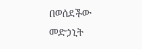በወሰደችው መድኃኒት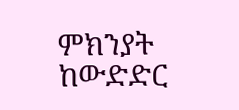ምክንያት ከውድድር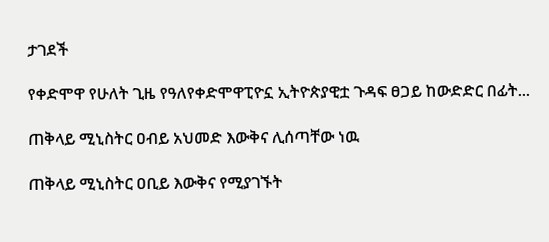ታገደች

የቀድሞዋ የሁለት ጊዜ የዓለየቀድሞዋፒዮኗ ኢትዮጵያዊቷ ጉዳፍ ፀጋይ ከውድድር በፊት...

ጠቅላይ ሚኒስትር ዐብይ አህመድ እውቅና ሊሰጣቸው ነዉ

ጠቅላይ ሚኒስትር ዐቢይ እውቅና የሚያገኙት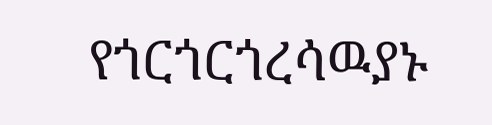የጎርጎርጎረሳዉያኑ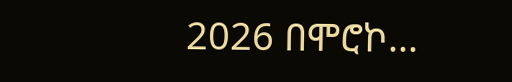2026 በሞሮኮ...